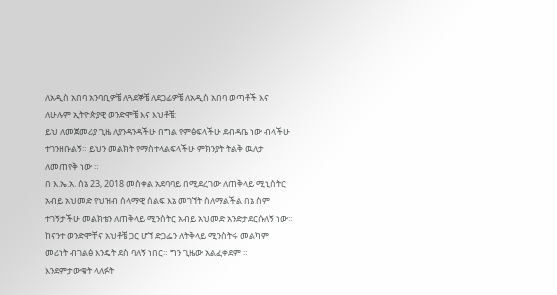ለአዲስ አበባ አንባቢዎቼ ለጓደኞቼ ለደጋፊዎቼ ለአዲስ አበባ ወጣቶች እና ለሁሉም ኢትዮጵያዊ ወንድሞቼ እና እህቶቼ:
ይህ ለመጀመሪያ ጊዜ ለያንዳንዳችሁ በግል የምፅፍላችሁ ደብዳቤ ነው ብላችሁ ተገንዘቡልኝ። ይህን መልክት የማስተላልፍላችሁ ምክንያት ትልቅ ዉለታ ለመጠየቅ ነው ።
በ እ.ኤ.አ. ሰኔ 23, 2018 መስቀል አደባባይ በሚደረገው ለጠቅላይ ሚኒስትር አብይ አህመድ የህዝብ ሰላማዊ ሰልፍ እኔ መገኘት ስለማልችል በኔ ስም ተገኝታችሁ መልክቴን ለጠቅላይ ሚንስትር አብይ አህመድ አንድታደርሱለኝ ነው።
ከናንተ ወንድሞቸና አህቶቼ ጋር ሆኘ ድጋፌን ለትቅላይ ሚንስትሩ መልካም መሪነት ብገልፅ እንዴት ደስ ባለኝ ነበር። ግን ጊዜው አልፈቀደም ።
እንደምታውቁት ላለፉት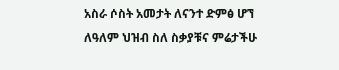አስራ ሶስት አመታት ለናንተ ድምፅ ሆኘ ለዓለም ህዝብ ስለ ስቃያቹና ምሬታችሁ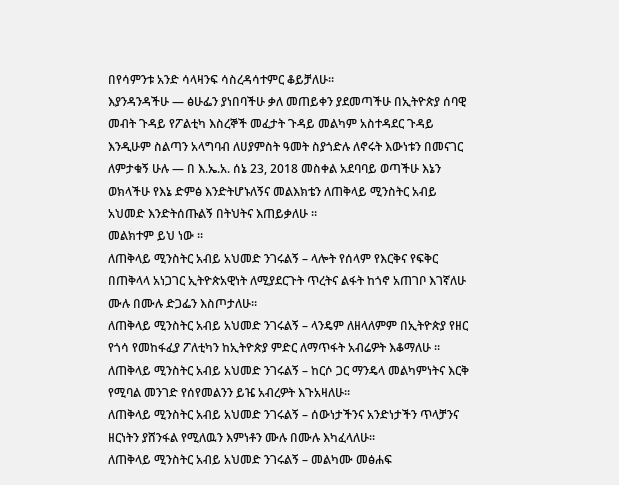በየሳምንቱ አንድ ሳላዛንፍ ሳስረዳሳተምር ቆይቻለሁ።
እያንዳንዳችሁ — ፅሁፌን ያነበባችሁ ቃለ መጠይቀን ያደመጣችሁ በኢትዮጵያ ሰባዊ መብት ጉዳይ የፖልቲካ እስረኞች መፈታት ጉዳይ መልካም አስተዳደር ጉዳይ እንዲሁም ስልጣን አላግባብ ለሀያምስት ዓመት ስያጎድሉ ለኖሩት እውነቱን በመናገር ለምታቁኝ ሁሉ — በ እ.ኤ.አ. ሰኔ 23, 2018 መስቀል አደባባይ ወጣችሁ እኔን ወክላችሁ የእኔ ድምፅ እንድትሆኑለኝና መልእክቴን ለጠቅላይ ሚንስትር አብይ አህመድ እንድትሰጡልኝ በትህትና እጠይቃለሁ ።
መልክተም ይህ ነው ።
ለጠቅላይ ሚንስትር አብይ አህመድ ንገሩልኝ – ላሎት የሰላም የእርቅና የፍቅር በጠቅላላ አነጋገር ኢትዮጵአዊነት ለሚያደርጉት ጥረትና ልፋት ከጎኖ አጠገቦ እገኛለሁ ሙሉ በሙሉ ድጋፌን እስጦታለሁ።
ለጠቅላይ ሚንስትር አብይ አህመድ ንገሩልኝ – ላንዴም ለዘላለምም በኢትዮጵያ የዘር የጎሳ የመከፋፈያ ፖለቲካን ከኢትዮጵያ ምድር ለማጥፋት አብሬዎት እቆማለሁ ።
ለጠቅላይ ሚንስትር አብይ አህመድ ንገሩልኝ – ከርሶ ጋር ማንዴላ መልካምነትና እርቅ የሚባል መንገድ የሰየመልንን ይዤ አብረዎት እጉአዛለሁ።
ለጠቅላይ ሚንስትር አብይ አህመድ ንገሩልኝ – ሰውነታችንና አንድነታችን ጥላቻንና ዘርነትን ያሸንፋል የሚለዉን እምነቶን ሙሉ በሙሉ እካፈላለሁ።
ለጠቅላይ ሚንስትር አብይ አህመድ ንገሩልኝ – መልካሙ መፅሐፍ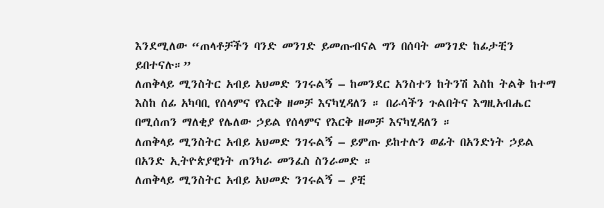እንደሚለው “ጠላቶቻችን ባንድ መንገድ ይመጡብናል ግን በሰባት መንገድ ከፊታቺን ይበተናሉ።”
ለጠቅላይ ሚንስትር አብይ አህመድ ንገሩልኝ – ከመንደር አንስተን ከትንሽ እስከ ትልቅ ከተማ እስከ ሰፊ አካባቢ የሰላምና የእርቅ ዘመቻ እናካሂዳለን ። በራሳችን ጉልበትና እግዚአብሔር በሚሰጠን ማለቂያ የሌለው ኃይል የሰላምና የእርቅ ዘመቻ እናካሂዳለን ።
ለጠቅላይ ሚንስትር አብይ አህመድ ንገሩልኝ – ይምጡ ይከተሉን ወፊት በአንድነት ኃይል በአንድ ኢትዮጵያዊነት ጠንካራ መንፈስ ስንራመድ ።
ለጠቅላይ ሚንስትር አብይ አህመድ ንገሩልኝ – ያቺ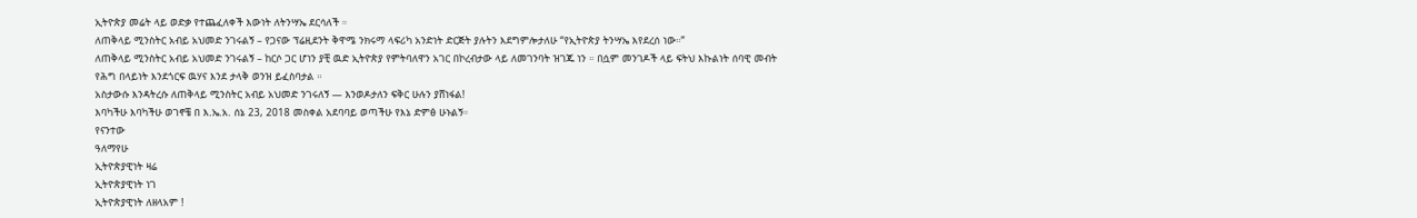ኢትዮጵያ መሬት ላይ ወድቃ የተጨፈለቀች እውነት ለትንሣኤ ደርሳለች ።
ለጠቅላይ ሚንስትር አብይ አህመድ ንገሩልኝ – የጋናው ፕሬዚደንት ቅዋሜ ንክሩማ ላፍሪካ አንድነት ድርጅት ያሉትን እደግምሎታለሁ “የኢትዮጵያ ትንሣኤ እየደረሰ ነው።”
ለጠቅላይ ሚንስትር አብይ አህመድ ንገሩልኝ – ከርሶ ጋር ሆነን ያቺ ዉድ ኢትዮጵያ የምትባለዋን አገር በኮረብታው ላይ ለመገንባት ዝገጁ ነን ። በሷም መንገዶች ላይ ፍትህ እኩልነት ሰባዊ መብት የሕግ በላይነት እንደጎርፍ ዉሃና እንደ ታላቅ ወንዝ ይፈስባታል ።
አስታውሱ እንዳትረሱ ለጠቅላይ ሚንስትር አብይ አህመድ ንገሩለኝ — እንወዶታለን ፍቅር ሁሉን ያሸነፋል!
እባካችሁ እባካችሁ ወገኖቼ በ እ.ኤ.አ. ሰኔ 23, 2018 መስቀል አደባባይ ወጣችሁ የእኔ ድምፅ ሁኑልኝ።
የናንተው
ዓለማየሁ
ኢትዮጵያዊነት ዛሬ
ኢትዮጵያዊነት ነገ
ኢትዮጵያዊነት ለዘላአም !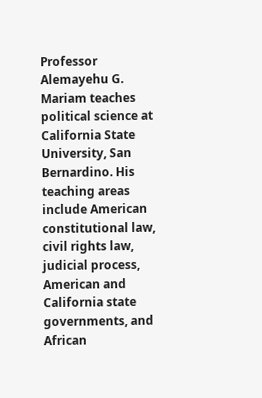Professor Alemayehu G. Mariam teaches political science at California State University, San Bernardino. His teaching areas include American constitutional law, civil rights law, judicial process, American and California state governments, and African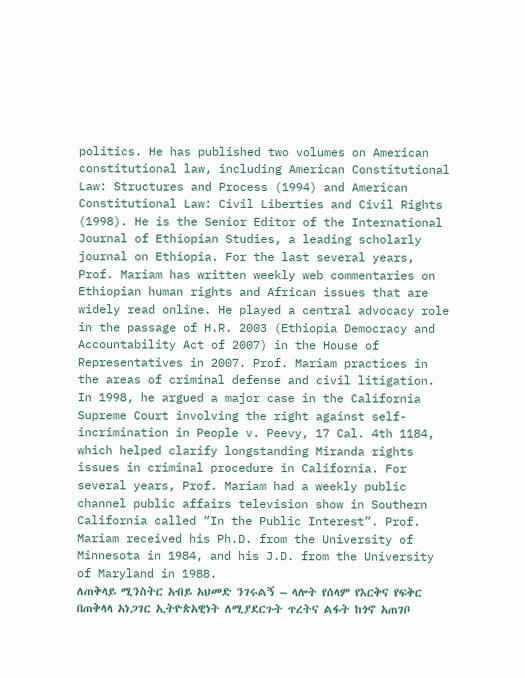politics. He has published two volumes on American constitutional law, including American Constitutional Law: Structures and Process (1994) and American Constitutional Law: Civil Liberties and Civil Rights (1998). He is the Senior Editor of the International Journal of Ethiopian Studies, a leading scholarly journal on Ethiopia. For the last several years, Prof. Mariam has written weekly web commentaries on Ethiopian human rights and African issues that are widely read online. He played a central advocacy role in the passage of H.R. 2003 (Ethiopia Democracy and Accountability Act of 2007) in the House of Representatives in 2007. Prof. Mariam practices in the areas of criminal defense and civil litigation. In 1998, he argued a major case in the California Supreme Court involving the right against self-incrimination in People v. Peevy, 17 Cal. 4th 1184, which helped clarify longstanding Miranda rights issues in criminal procedure in California. For several years, Prof. Mariam had a weekly public channel public affairs television show in Southern California called “In the Public Interest”. Prof. Mariam received his Ph.D. from the University of Minnesota in 1984, and his J.D. from the University of Maryland in 1988.
ለጠቅላይ ሚንስትር አብይ አህመድ ንገሩልኝ – ላሎት የሰላም የእርቅና የፍቅር በጠቅላላ አነጋገር ኢትዮጵአዊነት ለሚያደርጉት ጥረትና ልፋት ከጎኖ አጠገቦ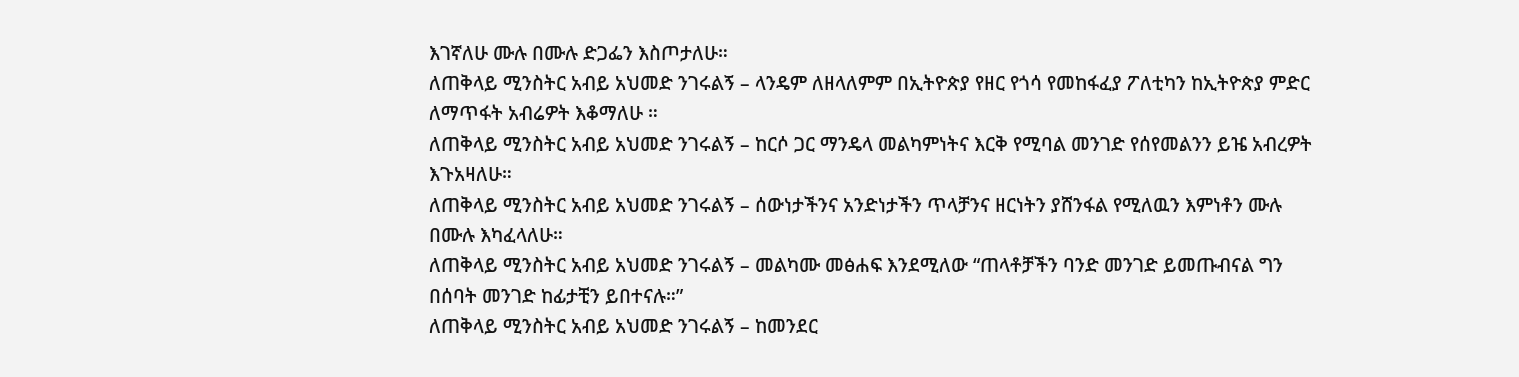እገኛለሁ ሙሉ በሙሉ ድጋፌን እስጦታለሁ።
ለጠቅላይ ሚንስትር አብይ አህመድ ንገሩልኝ – ላንዴም ለዘላለምም በኢትዮጵያ የዘር የጎሳ የመከፋፈያ ፖለቲካን ከኢትዮጵያ ምድር ለማጥፋት አብሬዎት እቆማለሁ ።
ለጠቅላይ ሚንስትር አብይ አህመድ ንገሩልኝ – ከርሶ ጋር ማንዴላ መልካምነትና እርቅ የሚባል መንገድ የሰየመልንን ይዤ አብረዎት እጉአዛለሁ።
ለጠቅላይ ሚንስትር አብይ አህመድ ንገሩልኝ – ሰውነታችንና አንድነታችን ጥላቻንና ዘርነትን ያሸንፋል የሚለዉን እምነቶን ሙሉ በሙሉ እካፈላለሁ።
ለጠቅላይ ሚንስትር አብይ አህመድ ንገሩልኝ – መልካሙ መፅሐፍ እንደሚለው “ጠላቶቻችን ባንድ መንገድ ይመጡብናል ግን በሰባት መንገድ ከፊታቺን ይበተናሉ።”
ለጠቅላይ ሚንስትር አብይ አህመድ ንገሩልኝ – ከመንደር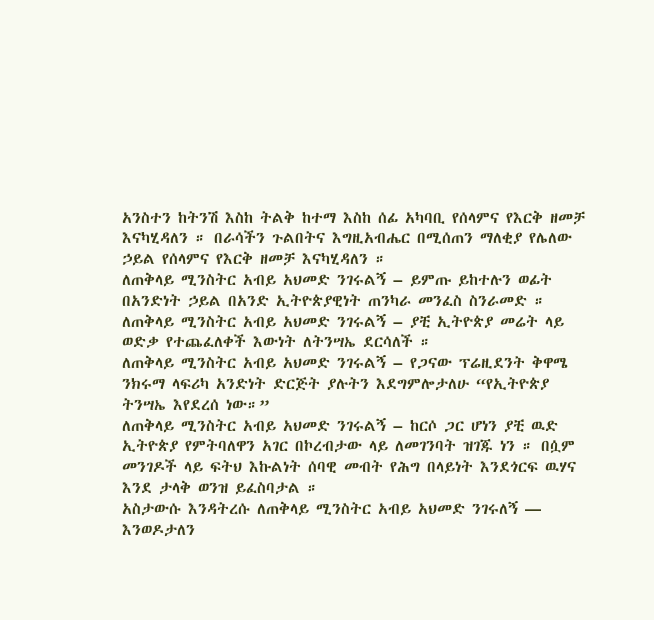አንስተን ከትንሽ እስከ ትልቅ ከተማ እስከ ሰፊ አካባቢ የሰላምና የእርቅ ዘመቻ እናካሂዳለን ። በራሳችን ጉልበትና እግዚአብሔር በሚሰጠን ማለቂያ የሌለው ኃይል የሰላምና የእርቅ ዘመቻ እናካሂዳለን ።
ለጠቅላይ ሚንስትር አብይ አህመድ ንገሩልኝ – ይምጡ ይከተሉን ወፊት በአንድነት ኃይል በአንድ ኢትዮጵያዊነት ጠንካራ መንፈስ ስንራመድ ።
ለጠቅላይ ሚንስትር አብይ አህመድ ንገሩልኝ – ያቺ ኢትዮጵያ መሬት ላይ ወድቃ የተጨፈለቀች እውነት ለትንሣኤ ደርሳለች ።
ለጠቅላይ ሚንስትር አብይ አህመድ ንገሩልኝ – የጋናው ፕሬዚደንት ቅዋሜ ንክሩማ ላፍሪካ አንድነት ድርጅት ያሉትን እደግምሎታለሁ “የኢትዮጵያ ትንሣኤ እየደረሰ ነው።”
ለጠቅላይ ሚንስትር አብይ አህመድ ንገሩልኝ – ከርሶ ጋር ሆነን ያቺ ዉድ ኢትዮጵያ የምትባለዋን አገር በኮረብታው ላይ ለመገንባት ዝገጁ ነን ። በሷም መንገዶች ላይ ፍትህ እኩልነት ሰባዊ መብት የሕግ በላይነት እንደጎርፍ ዉሃና እንደ ታላቅ ወንዝ ይፈስባታል ።
አስታውሱ እንዳትረሱ ለጠቅላይ ሚንስትር አብይ አህመድ ንገሩለኝ — እንወዶታለን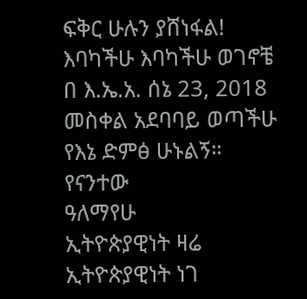ፍቅር ሁሉን ያሸነፋል!
እባካችሁ እባካችሁ ወገኖቼ በ እ.ኤ.አ. ሰኔ 23, 2018 መስቀል አደባባይ ወጣችሁ የእኔ ድምፅ ሁኑልኝ።
የናንተው
ዓለማየሁ
ኢትዮጵያዊነት ዛሬ
ኢትዮጵያዊነት ነገ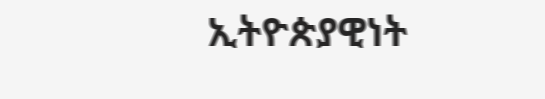ኢትዮጵያዊነት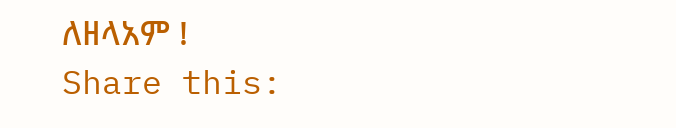ለዘላአም !
Share this: